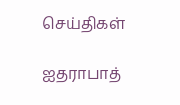செய்திகள்

ஐதராபாத்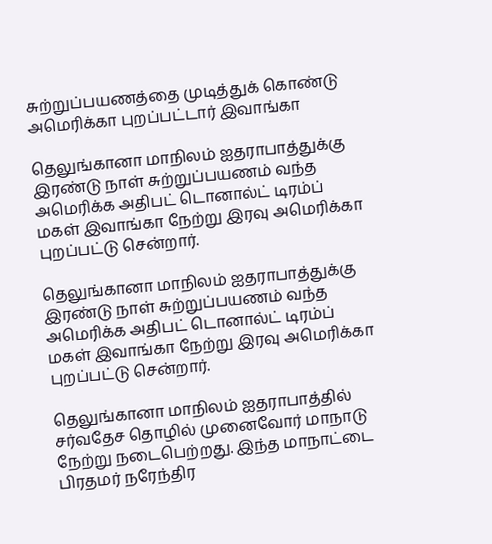சுற்றுப்பயணத்தை முடித்துக் கொண்டு அமெரிக்கா புறப்பட்டார் இவாங்கா

தெலுங்கானா மாநிலம் ஐதராபாத்துக்கு இரண்டு நாள் சுற்றுப்பயணம் வந்த அமெரிக்க அதிபட் டொனால்ட் டிரம்ப் மகள் இவாங்கா நேற்று இரவு அமெரிக்கா புறப்பட்டு சென்றார்.

தெலுங்கானா மாநிலம் ஐதராபாத்துக்கு இரண்டு நாள் சுற்றுப்பயணம் வந்த அமெரிக்க அதிபட் டொனால்ட் டிரம்ப் மகள் இவாங்கா நேற்று இரவு அமெரிக்கா புறப்பட்டு சென்றார்.

தெலுங்கானா மாநிலம் ஐதராபாத்தில் சர்வதேச தொழில் முனைவோர் மாநாடு நேற்று நடைபெற்றது. இந்த மாநாட்டை பிரதமர் நரேந்திர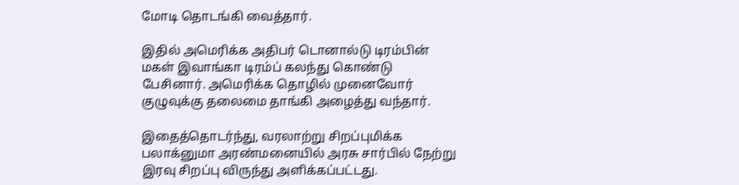மோடி தொடங்கி வைத்தார்.

இதில் அமெரிக்க அதிபர் டொனால்டு டிரம்பின் மகள் இவாங்கா டிரம்ப் கலந்து கொண்டு பேசினார். அமெரிக்க தொழில் முனைவோர் குழுவுக்கு தலைமை தாங்கி அழைத்து வந்தார்.

இதைத்தொடர்ந்து, வரலாற்று சிறப்புமிக்க பலாக்னுமா அரண்மனையில் அரசு சார்பில் நேற்று இரவு சிறப்பு விருந்து அளிக்கப்பட்டது.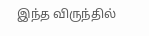இந்த விருந்தில்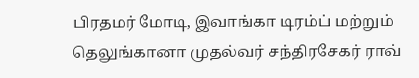பிரதமர் மோடி, இவாங்கா டிரம்ப் மற்றும் தெலுங்கானா முதல்வர் சந்திரசேகர் ராவ்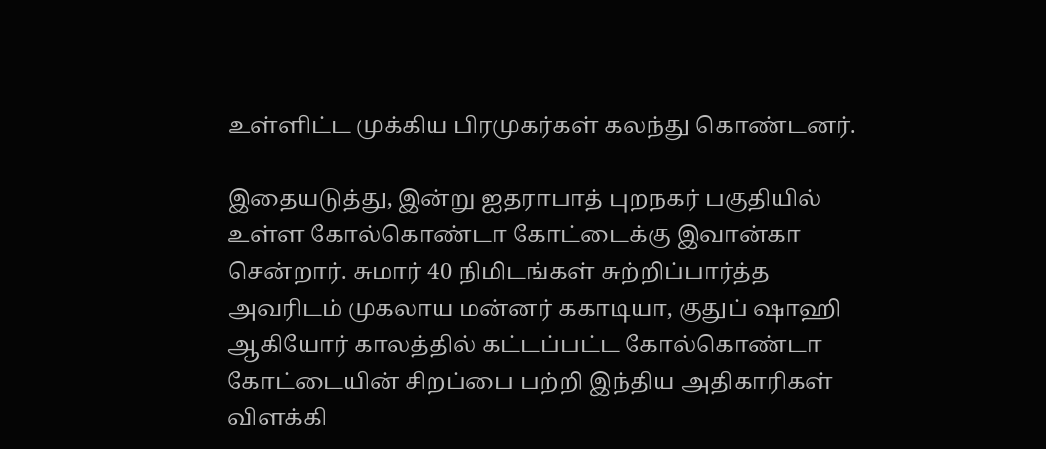உள்ளிட்ட முக்கிய பிரமுகர்கள் கலந்து கொண்டனர்.

இதையடுத்து, இன்று ஐதராபாத் புறநகர் பகுதியில் உள்ள கோல்கொண்டா கோட்டைக்கு இவான்கா சென்றார். சுமார் 40 நிமிடங்கள் சுற்றிப்பார்த்த அவரிடம் முகலாய மன்னர் ககாடியா, குதுப் ஷாஹி ஆகியோர் காலத்தில் கட்டப்பட்ட கோல்கொண்டா கோட்டையின் சிறப்பை பற்றி இந்திய அதிகாரிகள் விளக்கி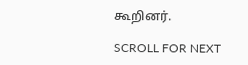கூறினர்.

SCROLL FOR NEXT